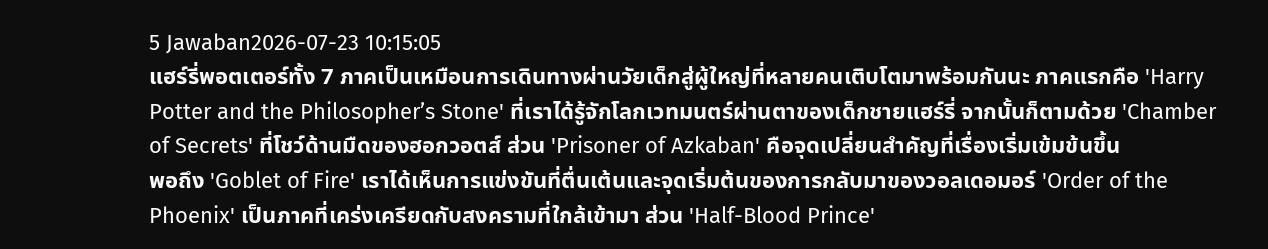5 Jawaban2026-07-23 10:15:05
แฮร์รี่พอตเตอร์ทั้ง 7 ภาคเป็นเหมือนการเดินทางผ่านวัยเด็กสู่ผู้ใหญ่ที่หลายคนเติบโตมาพร้อมกันนะ ภาคแรกคือ 'Harry Potter and the Philosopher’s Stone' ที่เราได้รู้จักโลกเวทมนตร์ผ่านตาของเด็กชายแฮร์รี่ จากนั้นก็ตามด้วย 'Chamber of Secrets' ที่โชว์ด้านมืดของฮอกวอตส์ ส่วน 'Prisoner of Azkaban' คือจุดเปลี่ยนสำคัญที่เรื่องเริ่มเข้มข้นขึ้น
พอถึง 'Goblet of Fire' เราได้เห็นการแข่งขันที่ตื่นเต้นและจุดเริ่มต้นของการกลับมาของวอลเดอมอร์ 'Order of the Phoenix' เป็นภาคที่เคร่งเครียดกับสงครามที่ใกล้เข้ามา ส่วน 'Half-Blood Prince'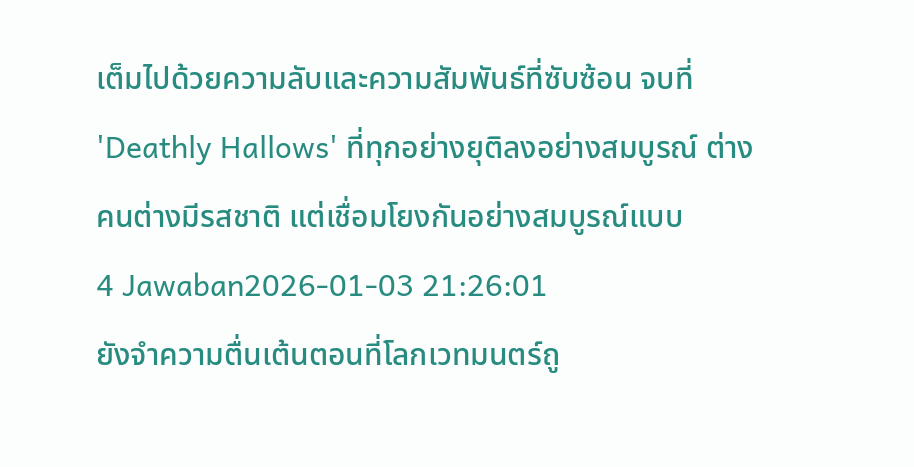เต็มไปด้วยความลับและความสัมพันธ์ที่ซับซ้อน จบที่ 'Deathly Hallows' ที่ทุกอย่างยุติลงอย่างสมบูรณ์ ต่างคนต่างมีรสชาติ แต่เชื่อมโยงกันอย่างสมบูรณ์แบบ
4 Jawaban2026-01-03 21:26:01
ยังจำความตื่นเต้นตอนที่โลกเวทมนตร์ถู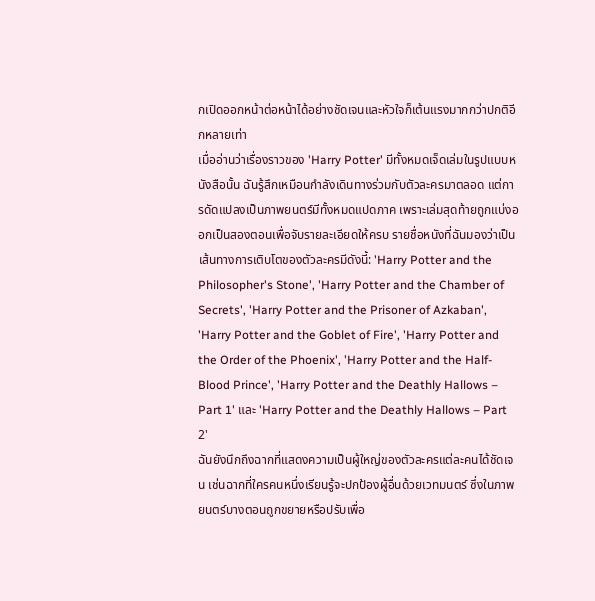กเปิดออกหน้าต่อหน้าได้อย่างชัดเจนและหัวใจก็เต้นแรงมากกว่าปกติอีกหลายเท่า
เมื่ออ่านว่าเรื่องราวของ 'Harry Potter' มีทั้งหมดเจ็ดเล่มในรูปแบบหนังสือนั้น ฉันรู้สึกเหมือนกำลังเดินทางร่วมกับตัวละครมาตลอด แต่การดัดแปลงเป็นภาพยนตร์มีทั้งหมดแปดภาค เพราะเล่มสุดท้ายถูกแบ่งออกเป็นสองตอนเพื่อจับรายละเอียดให้ครบ รายชื่อหนังที่ฉันมองว่าเป็นเส้นทางการเติบโตของตัวละครมีดังนี้: 'Harry Potter and the Philosopher's Stone', 'Harry Potter and the Chamber of Secrets', 'Harry Potter and the Prisoner of Azkaban', 'Harry Potter and the Goblet of Fire', 'Harry Potter and the Order of the Phoenix', 'Harry Potter and the Half-Blood Prince', 'Harry Potter and the Deathly Hallows – Part 1' และ 'Harry Potter and the Deathly Hallows – Part 2'
ฉันยังนึกถึงฉากที่แสดงความเป็นผู้ใหญ่ของตัวละครแต่ละคนได้ชัดเจน เช่นฉากที่ใครคนหนึ่งเรียนรู้จะปกป้องผู้อื่นด้วยเวทมนตร์ ซึ่งในภาพยนตร์บางตอนถูกขยายหรือปรับเพื่อ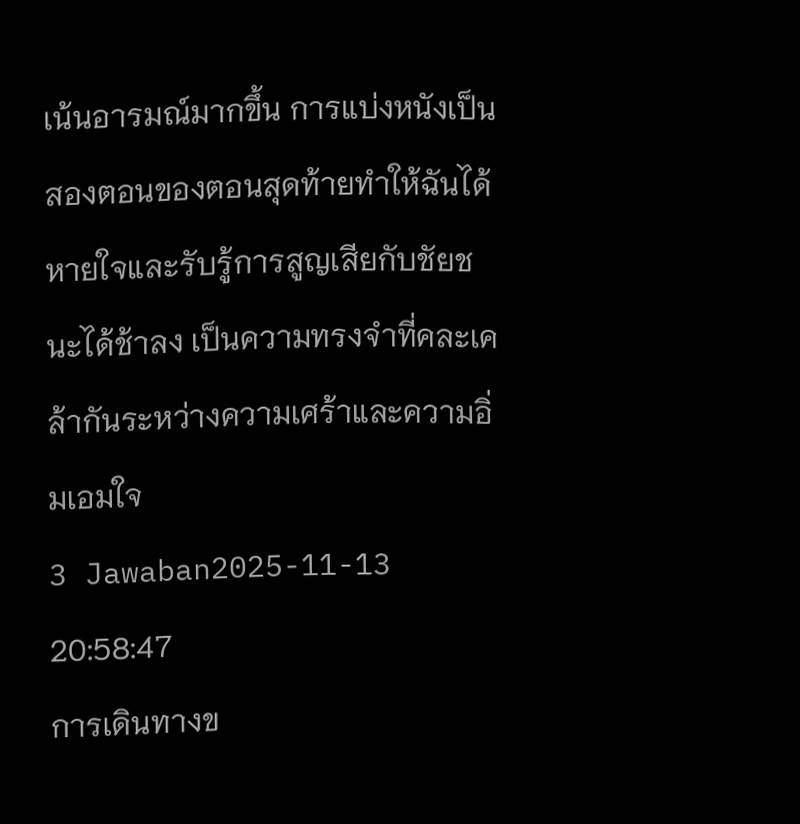เน้นอารมณ์มากขึ้น การแบ่งหนังเป็นสองตอนของตอนสุดท้ายทำให้ฉันได้หายใจและรับรู้การสูญเสียกับชัยชนะได้ช้าลง เป็นความทรงจำที่คละเคล้ากันระหว่างความเศร้าและความอิ่มเอมใจ
3 Jawaban2025-11-13 20:58:47
การเดินทางข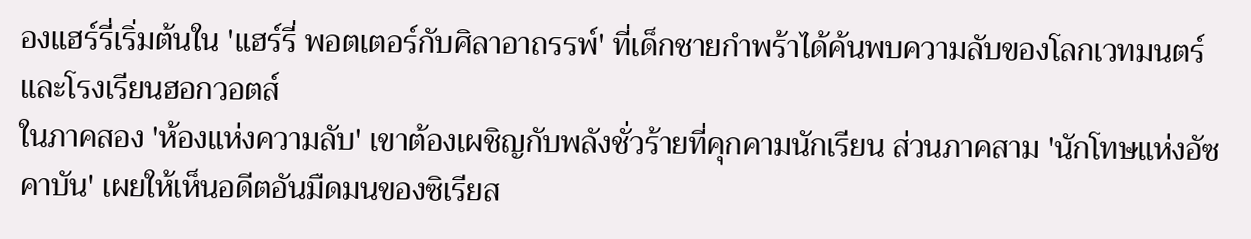องแฮร์รี่เริ่มต้นใน 'แฮร์รี่ พอตเตอร์กับศิลาอาถรรพ์' ที่เด็กชายกำพร้าได้ค้นพบความลับของโลกเวทมนตร์และโรงเรียนฮอกวอตส์
ในภาคสอง 'ห้องแห่งความลับ' เขาต้องเผชิญกับพลังชั่วร้ายที่คุกคามนักเรียน ส่วนภาคสาม 'นักโทษแห่งอัซคาบัน' เผยให้เห็นอดีตอันมืดมนของซิเรียส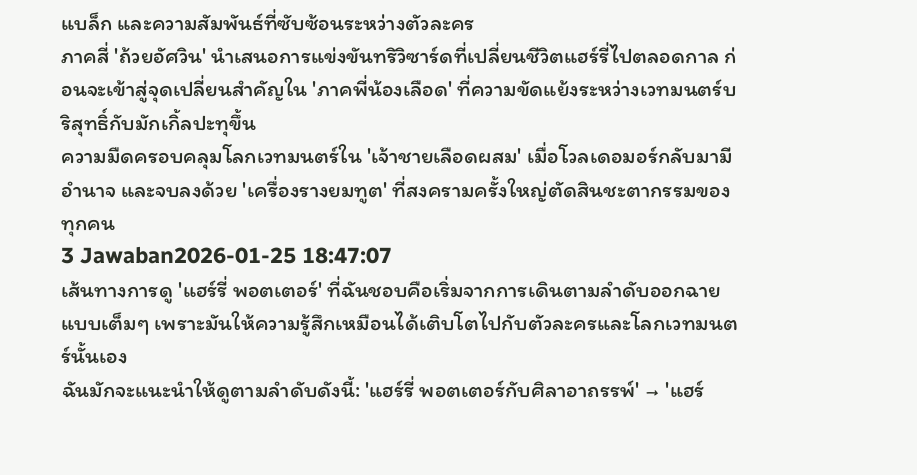แบล็ก และความสัมพันธ์ที่ซับซ้อนระหว่างตัวละคร
ภาคสี่ 'ถ้วยอัศวิน' นำเสนอการแข่งขันทริวิซาร์ดที่เปลี่ยนชีวิตแฮร์รี่ไปตลอดกาล ก่อนจะเข้าสู่จุดเปลี่ยนสำคัญใน 'ภาคพี่น้องเลือด' ที่ความขัดแย้งระหว่างเวทมนตร์บริสุทธิ์กับมักเกิ้ลปะทุขึ้น
ความมืดครอบคลุมโลกเวทมนตร์ใน 'เจ้าชายเลือดผสม' เมื่อโวลเดอมอร์กลับมามีอำนาจ และจบลงด้วย 'เครื่องรางยมทูต' ที่สงครามครั้งใหญ่ตัดสินชะตากรรมของทุกคน
3 Jawaban2026-01-25 18:47:07
เส้นทางการดู 'แฮร์รี่ พอตเตอร์' ที่ฉันชอบคือเริ่มจากการเดินตามลำดับออกฉายแบบเต็มๆ เพราะมันให้ความรู้สึกเหมือนได้เติบโตไปกับตัวละครและโลกเวทมนตร์นั้นเอง
ฉันมักจะแนะนำให้ดูตามลำดับดังนี้: 'แฮร์รี่ พอตเตอร์กับศิลาอาถรรพ์' → 'แฮร์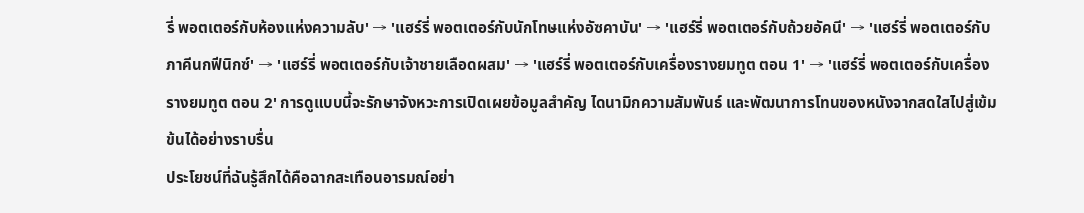รี่ พอตเตอร์กับห้องแห่งความลับ' → 'แฮร์รี่ พอตเตอร์กับนักโทษแห่งอัซคาบัน' → 'แฮร์รี่ พอตเตอร์กับถ้วยอัคนี' → 'แฮร์รี่ พอตเตอร์กับภาคีนกฟีนิกซ์' → 'แฮร์รี่ พอตเตอร์กับเจ้าชายเลือดผสม' → 'แฮร์รี่ พอตเตอร์กับเครื่องรางยมทูต ตอน 1' → 'แฮร์รี่ พอตเตอร์กับเครื่องรางยมทูต ตอน 2' การดูแบบนี้จะรักษาจังหวะการเปิดเผยข้อมูลสำคัญ ไดนามิกความสัมพันธ์ และพัฒนาการโทนของหนังจากสดใสไปสู่เข้มข้นได้อย่างราบรื่น
ประโยชน์ที่ฉันรู้สึกได้คือฉากสะเทือนอารมณ์อย่า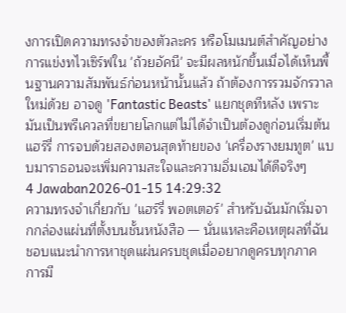งการเปิดความทรงจำของตัวละคร หรือโมเมนต์สำคัญอย่างการแข่งทไวเซิร์ฟใน 'ถ้วยอัคนี' จะมีผลหนักขึ้นเมื่อได้เห็นพื้นฐานความสัมพันธ์ก่อนหน้านั้นแล้ว ถ้าต้องการรวมจักรวาลใหม่ด้วย อาจดู 'Fantastic Beasts' แยกชุดทีหลัง เพราะมันเป็นพรีเควลที่ขยายโลกแต่ไม่ได้จำเป็นต้องดูก่อนเริ่มต้นแฮร์รี่ การจบด้วยสองตอนสุดท้ายของ 'เครื่องรางยมทูต' แบบมาราธอนจะเพิ่มความสะใจและความอิ่มเอมได้ดีจริงๆ
4 Jawaban2026-01-15 14:29:32
ความทรงจำเกี่ยวกับ 'แฮร์รี่ พอตเตอร์' สำหรับฉันมักเริ่มจากกล่องแผ่นที่ตั้งบนชั้นหนังสือ — นั่นแหละคือเหตุผลที่ฉันชอบแนะนำการหาชุดแผ่นครบชุดเมื่ออยากดูครบทุกภาค
การมี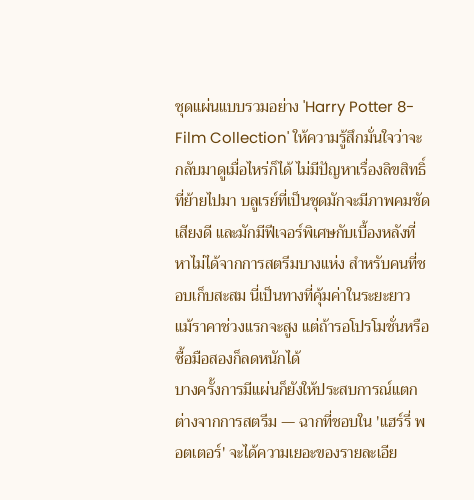ชุดแผ่นแบบรวมอย่าง 'Harry Potter 8-Film Collection' ให้ความรู้สึกมั่นใจว่าจะกลับมาดูเมื่อไหร่ก็ได้ ไม่มีปัญหาเรื่องลิขสิทธิ์ที่ย้ายไปมา บลูเรย์ที่เป็นชุดมักจะมีภาพคมชัด เสียงดี และมักมีฟีเจอร์พิเศษกับเบื้องหลังที่หาไม่ได้จากการสตรีมบางแห่ง สำหรับคนที่ชอบเก็บสะสม นี่เป็นทางที่คุ้มค่าในระยะยาว แม้ราคาช่วงแรกจะสูง แต่ถ้ารอโปรโมชั่นหรือซื้อมือสองก็ลดหนักได้
บางครั้งการมีแผ่นก็ยังให้ประสบการณ์แตกต่างจากการสตรีม — ฉากที่ชอบใน 'แฮร์รี่ พอตเตอร์' จะได้ความเยอะของรายละเอีย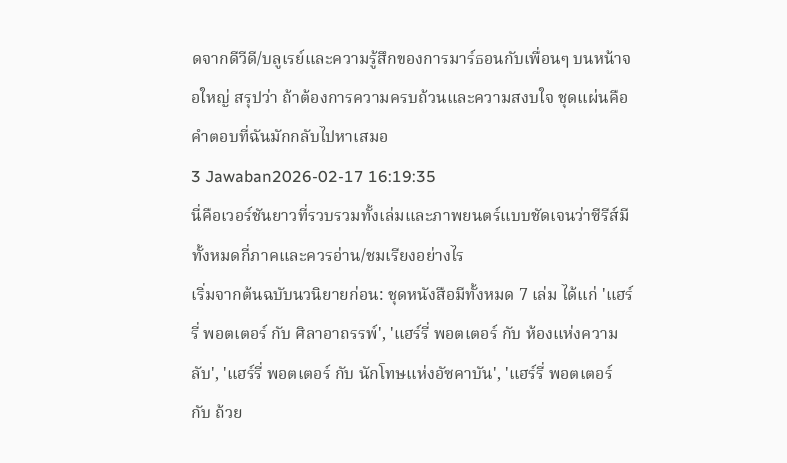ดจากดีวีดี/บลูเรย์และความรู้สึกของการมาร์ธอนกับเพื่อนๆ บนหน้าจอใหญ่ สรุปว่า ถ้าต้องการความครบถ้วนและความสงบใจ ชุดแผ่นคือคำตอบที่ฉันมักกลับไปหาเสมอ
3 Jawaban2026-02-17 16:19:35
นี่คือเวอร์ชันยาวที่รวบรวมทั้งเล่มและภาพยนตร์แบบชัดเจนว่าซีรีส์มีทั้งหมดกี่ภาคและควรอ่าน/ชมเรียงอย่างไร
เริ่มจากต้นฉบับนวนิยายก่อน: ชุดหนังสือมีทั้งหมด 7 เล่ม ได้แก่ 'แฮร์รี่ พอตเตอร์ กับ ศิลาอาถรรพ์', 'แฮร์รี่ พอตเตอร์ กับ ห้องแห่งความลับ', 'แฮร์รี่ พอตเตอร์ กับ นักโทษแห่งอัซคาบัน', 'แฮร์รี่ พอตเตอร์ กับ ถ้วย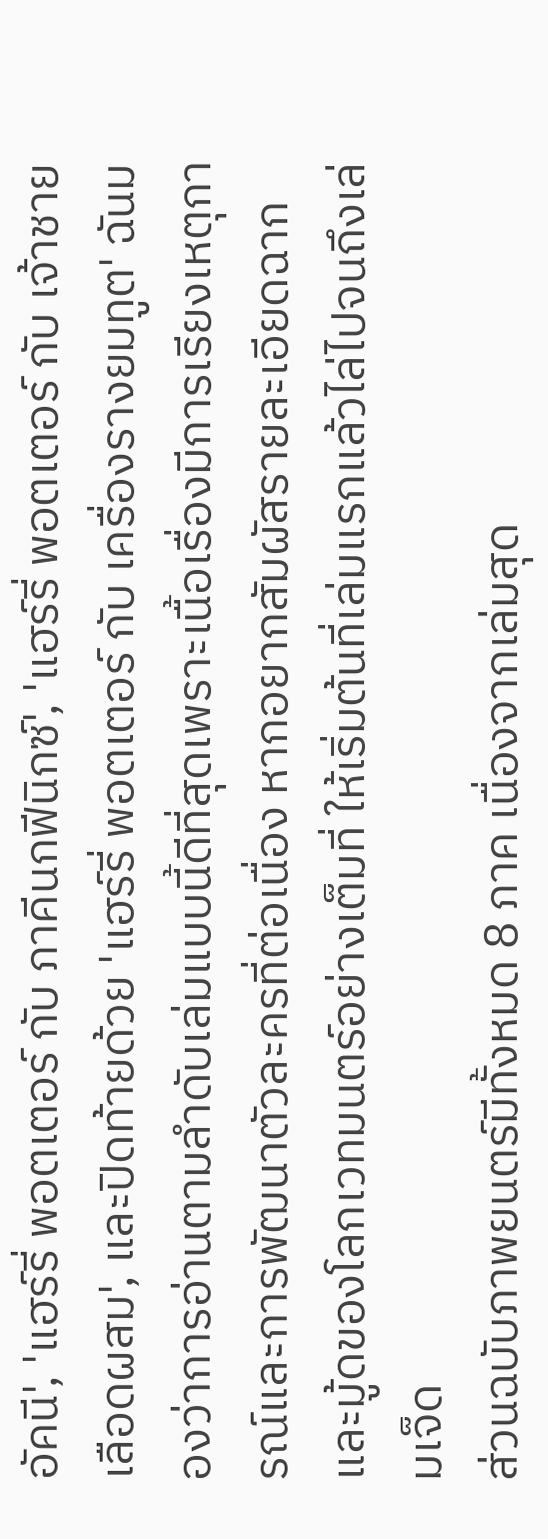อัคนี', 'แฮร์รี่ พอตเตอร์ กับ ภาคีนกฟีนิกซ์', 'แฮร์รี่ พอตเตอร์ กับ เจ้าชายเลือดผสม', และปิดท้ายด้วย 'แฮร์รี่ พอตเตอร์ กับ เครื่องรางยมทูต' ฉันมองว่าการอ่านตามลำดับเล่มแบบนี้ดีที่สุดเพราะเนื้อเรื่องมีการเรียงเหตุการณ์และการพัฒนาตัวละครที่ต่อเนื่อง หากอยากสัมผัสรายละเอียดฉากและมู้ดของโลกเวทมนตร์อย่างเต็มที่ ให้เริ่มต้นที่เล่มแรกแล้วไล่ไปจนถึงเล่มเจ็ด
ส่วนฉบับภาพยนตร์มีทั้งหมด 8 ภาค เนื่องจากเล่มสุด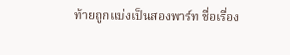ท้ายถูกแบ่งเป็นสองพาร์ท ชื่อเรื่อง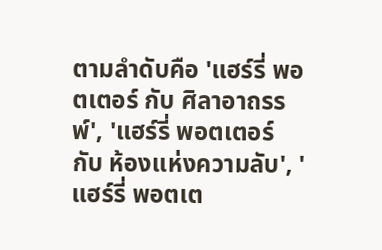ตามลำดับคือ 'แฮร์รี่ พอตเตอร์ กับ ศิลาอาถรรพ์', 'แฮร์รี่ พอตเตอร์ กับ ห้องแห่งความลับ', 'แฮร์รี่ พอตเต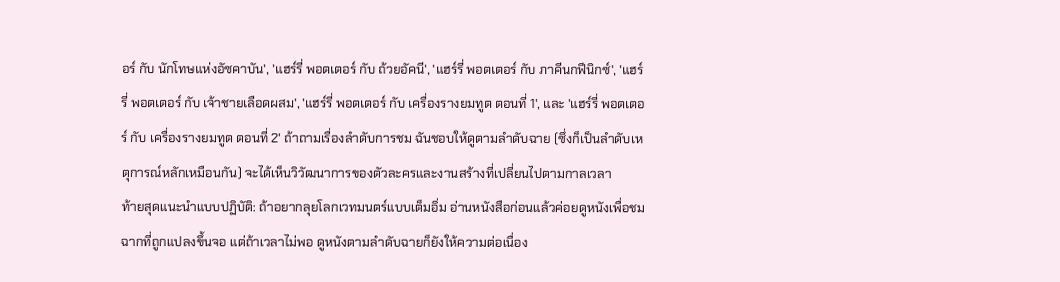อร์ กับ นักโทษแห่งอัซคาบัน', 'แฮร์รี่ พอตเตอร์ กับ ถ้วยอัคนี', 'แฮร์รี่ พอตเตอร์ กับ ภาคีนกฟีนิกซ์', 'แฮร์รี่ พอตเตอร์ กับ เจ้าชายเลือดผสม', 'แฮร์รี่ พอตเตอร์ กับ เครื่องรางยมทูต ตอนที่ 1', และ 'แฮร์รี่ พอตเตอร์ กับ เครื่องรางยมทูต ตอนที่ 2' ถ้าถามเรื่องลำดับการชม ฉันชอบให้ดูตามลำดับฉาย (ซึ่งก็เป็นลำดับเหตุการณ์หลักเหมือนกัน) จะได้เห็นวิวัฒนาการของตัวละครและงานสร้างที่เปลี่ยนไปตามกาลเวลา
ท้ายสุดแนะนำแบบปฏิบัติ: ถ้าอยากลุยโลกเวทมนตร์แบบเต็มอิ่ม อ่านหนังสือก่อนแล้วค่อยดูหนังเพื่อชมฉากที่ถูกแปลงขึ้นจอ แต่ถ้าเวลาไม่พอ ดูหนังตามลำดับฉายก็ยังให้ความต่อเนื่อง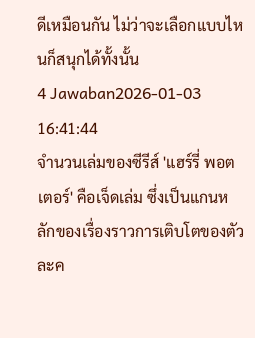ดีเหมือนกัน ไม่ว่าจะเลือกแบบไหนก็สนุกได้ทั้งนั้น
4 Jawaban2026-01-03 16:41:44
จำนวนเล่มของซีรีส์ 'แฮร์รี่ พอตเตอร์' คือเจ็ดเล่ม ซึ่งเป็นแกนหลักของเรื่องราวการเติบโตของตัวละค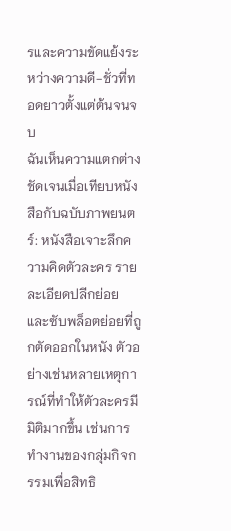รและความขัดแย้งระหว่างความดี-ชั่วที่ทอดยาวตั้งแต่ต้นจนจบ
ฉันเห็นความแตกต่างชัดเจนเมื่อเทียบหนังสือกับฉบับภาพยนตร์: หนังสือเจาะลึกความคิดตัวละคร รายละเอียดปลีกย่อย และซับพล็อตย่อยที่ถูกตัดออกในหนัง ตัวอย่างเช่นหลายเหตุการณ์ที่ทำให้ตัวละครมีมิติมากขึ้น เช่นการทำงานของกลุ่มกิจกรรมเพื่อสิทธิ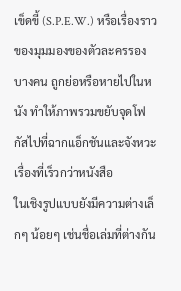เข็ดขี้ (S.P.E.W.) หรือเรื่องราวของมุมมองของตัวละครรองบางคน ถูกย่อหรือหายไปในหนัง ทำให้ภาพรวมขยับจุดโฟกัสไปที่ฉากแอ็กชันและจังหวะเรื่องที่เร็วกว่าหนังสือ
ในเชิงรูปแบบยังมีความต่างเล็กๆ น้อยๆ เช่นชื่อเล่มที่ต่างกัน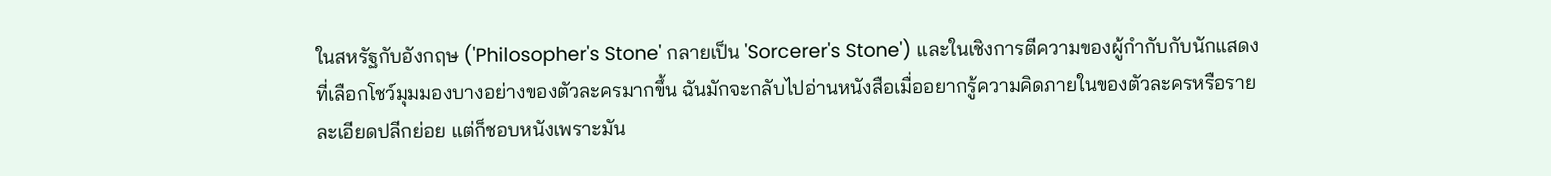ในสหรัฐกับอังกฤษ ('Philosopher's Stone' กลายเป็น 'Sorcerer's Stone') และในเชิงการตีความของผู้กำกับกับนักแสดงที่เลือกโชว์มุมมองบางอย่างของตัวละครมากขึ้น ฉันมักจะกลับไปอ่านหนังสือเมื่ออยากรู้ความคิดภายในของตัวละครหรือรายละเอียดปลีกย่อย แต่ก็ชอบหนังเพราะมัน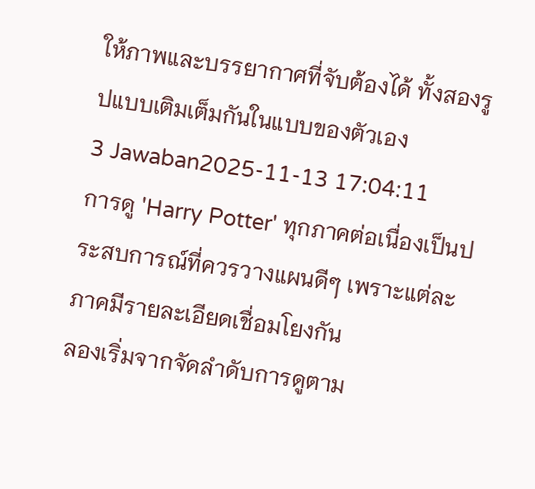ให้ภาพและบรรยากาศที่จับต้องได้ ทั้งสองรูปแบบเติมเต็มกันในแบบของตัวเอง
3 Jawaban2025-11-13 17:04:11
การดู 'Harry Potter' ทุกภาคต่อเนื่องเป็นประสบการณ์ที่ควรวางแผนดีๆ เพราะแต่ละภาคมีรายละเอียดเชื่อมโยงกัน
ลองเริ่มจากจัดลำดับการดูตาม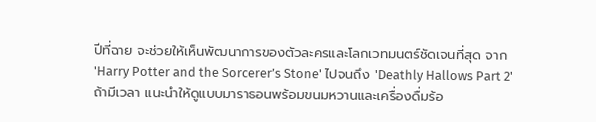ปีที่ฉาย จะช่วยให้เห็นพัฒนาการของตัวละครและโลกเวทมนตร์ชัดเจนที่สุด จาก 'Harry Potter and the Sorcerer’s Stone' ไปจนถึง 'Deathly Hallows Part 2' ถ้ามีเวลา แนะนำให้ดูแบบมาราธอนพร้อมขนมหวานและเครื่องดื่มร้อ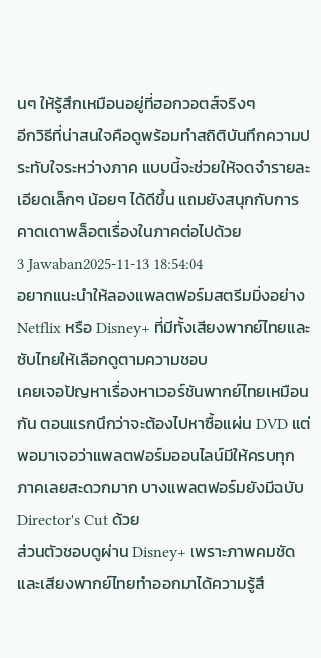นๆ ให้รู้สึกเหมือนอยู่ที่ฮอกวอตส์จริงๆ
อีกวิธีที่น่าสนใจคือดูพร้อมทำสถิติบันทึกความประทับใจระหว่างภาค แบบนี้จะช่วยให้จดจำรายละเอียดเล็กๆ น้อยๆ ได้ดีขึ้น แถมยังสนุกกับการคาดเดาพล็อตเรื่องในภาคต่อไปด้วย
3 Jawaban2025-11-13 18:54:04
อยากแนะนำให้ลองแพลตฟอร์มสตรีมมิ่งอย่าง Netflix หรือ Disney+ ที่มีทั้งเสียงพากย์ไทยและซับไทยให้เลือกดูตามความชอบ
เคยเจอปัญหาเรื่องหาเวอร์ชันพากย์ไทยเหมือนกัน ตอนแรกนึกว่าจะต้องไปหาซื้อแผ่น DVD แต่พอมาเจอว่าแพลตฟอร์มออนไลน์มีให้ครบทุกภาคเลยสะดวกมาก บางแพลตฟอร์มยังมีฉบับ Director's Cut ด้วย
ส่วนตัวชอบดูผ่าน Disney+ เพราะภาพคมชัดและเสียงพากย์ไทยทำออกมาได้ความรู้สึ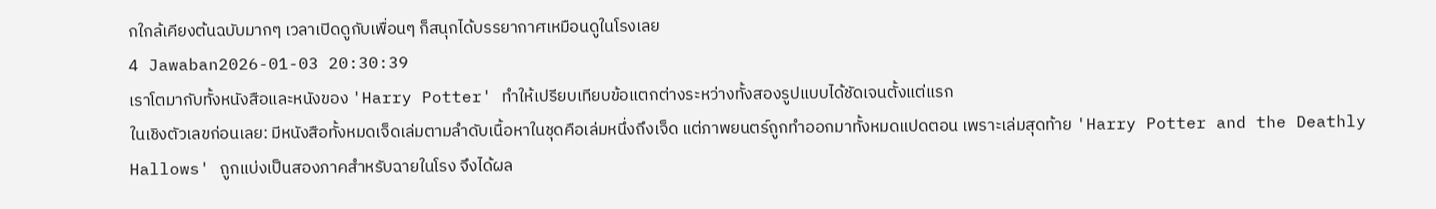กใกล้เคียงต้นฉบับมากๆ เวลาเปิดดูกับเพื่อนๆ ก็สนุกได้บรรยากาศเหมือนดูในโรงเลย
4 Jawaban2026-01-03 20:30:39
เราโตมากับทั้งหนังสือและหนังของ 'Harry Potter' ทำให้เปรียบเทียบข้อแตกต่างระหว่างทั้งสองรูปแบบได้ชัดเจนตั้งแต่แรก
ในเชิงตัวเลขก่อนเลย: มีหนังสือทั้งหมดเจ็ดเล่มตามลำดับเนื้อหาในชุดคือเล่มหนึ่งถึงเจ็ด แต่ภาพยนตร์ถูกทำออกมาทั้งหมดแปดตอน เพราะเล่มสุดท้าย 'Harry Potter and the Deathly Hallows' ถูกแบ่งเป็นสองภาคสำหรับฉายในโรง จึงได้ผล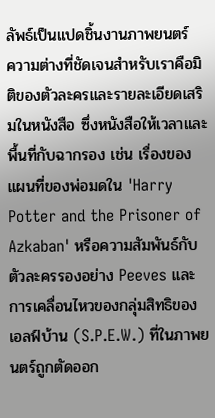ลัพธ์เป็นแปดชิ้นงานภาพยนตร์
ความต่างที่ชัดเจนสำหรับเราคือมิติของตัวละครและรายละเอียดเสริมในหนังสือ ซึ่งหนังสือให้เวลาและพื้นที่กับฉากรอง เช่น เรื่องของแผนที่ของพ่อมดใน 'Harry Potter and the Prisoner of Azkaban' หรือความสัมพันธ์กับตัวละครรองอย่าง Peeves และการเคลื่อนไหวของกลุ่มสิทธิของเอลฟ์บ้าน (S.P.E.W.) ที่ในภาพยนตร์ถูกตัดออก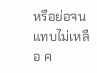หรือย่อจนแทบไม่เหลือ ค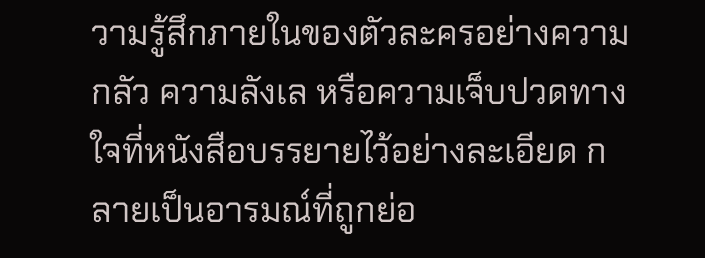วามรู้สึกภายในของตัวละครอย่างความกลัว ความลังเล หรือความเจ็บปวดทางใจที่หนังสือบรรยายไว้อย่างละเอียด กลายเป็นอารมณ์ที่ถูกย่อ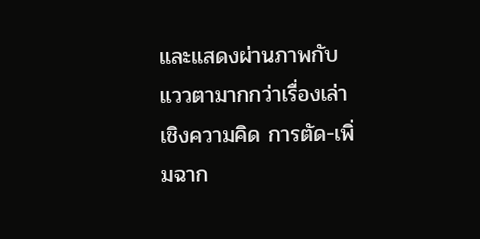และแสดงผ่านภาพกับแววตามากกว่าเรื่องเล่าเชิงความคิด การตัด-เพิ่มฉาก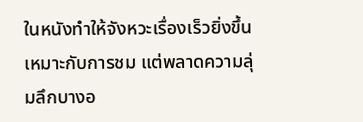ในหนังทำให้จังหวะเรื่องเร็วยิ่งขึ้น เหมาะกับการชม แต่พลาดความลุ่มลึกบางอ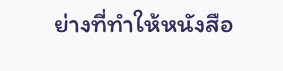ย่างที่ทำให้หนังสือ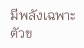มีพลังเฉพาะตัวข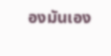องมันเอง